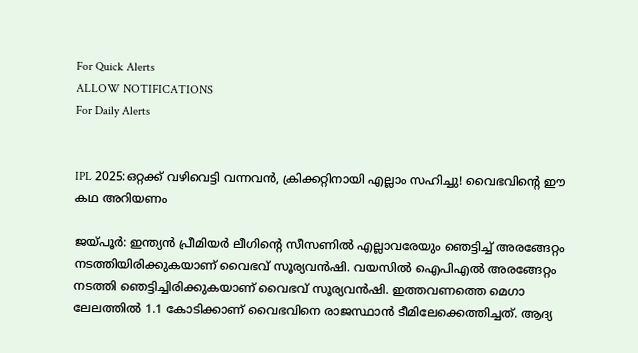For Quick Alerts
ALLOW NOTIFICATIONS
For Daily Alerts


IPL 2025:ഒറ്റക്ക് വഴിവെട്ടി വന്നവന്‍, ക്രിക്കറ്റിനായി എല്ലാം സഹിച്ചു! വൈഭവിന്റെ ഈ കഥ അറിയണം

ജയ്പൂര്‍: ഇന്ത്യന്‍ പ്രീമിയര്‍ ലീഗിന്റെ സീസണില്‍ എല്ലാവരേയും ഞെട്ടിച്ച് അരങ്ങേറ്റം നടത്തിയിരിക്കുകയാണ് വൈഭവ് സൂര്യവന്‍ഷി. വയസില്‍ ഐപിഎല്‍ അരങ്ങേറ്റം നടത്തി ഞെട്ടിച്ചിരിക്കുകയാണ് വൈഭവ് സൂര്യവന്‍ഷി. ഇത്തവണത്തെ മെഗാ ലേലത്തില്‍ 1.1 കോടിക്കാണ് വൈഭവിനെ രാജസ്ഥാന്‍ ടീമിലേക്കെത്തിച്ചത്. ആദ്യ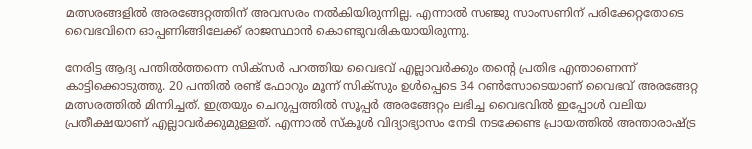മത്സരങ്ങളില്‍ അരങ്ങേറ്റത്തിന് അവസരം നല്‍കിയിരുന്നില്ല. എന്നാല്‍ സഞ്ജു സാംസണിന് പരിക്കേറ്റതോടെ വൈഭവിനെ ഓപ്പണിങ്ങിലേക്ക് രാജസ്ഥാന്‍ കൊണ്ടുവരികയായിരുന്നു.

നേരിട്ട ആദ്യ പന്തില്‍ത്തന്നെ സിക്‌സര്‍ പറത്തിയ വൈഭവ് എല്ലാവര്‍ക്കും തന്റെ പ്രതിഭ എന്താണെന്ന് കാട്ടിക്കൊടുത്തു. 20 പന്തില്‍ രണ്ട് ഫോറും മൂന്ന് സിക്‌സും ഉള്‍പ്പെടെ 34 റണ്‍സോടെയാണ് വൈഭവ് അരങ്ങേറ്റ മത്സരത്തില്‍ മിന്നിച്ചത്. ഇത്രയും ചെറുപ്പത്തില്‍ സൂപ്പര്‍ അരങ്ങേറ്റം ലഭിച്ച വൈഭവില്‍ ഇപ്പോള്‍ വലിയ പ്രതീക്ഷയാണ് എല്ലാവര്‍ക്കുമുള്ളത്. എന്നാല്‍ സ്‌കൂള്‍ വിദ്യാഭ്യാസം നേടി നടക്കേണ്ട പ്രായത്തില്‍ അന്താരാഷ്ട്ര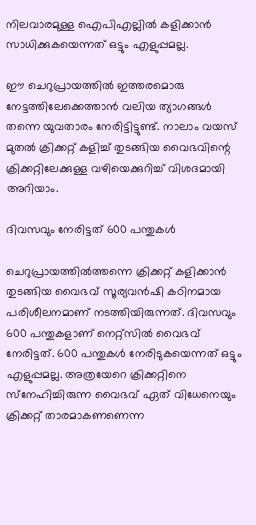നിലവാരമുള്ള ഐപിഎല്ലില്‍ കളിക്കാന്‍ സാധിക്കുകയെന്നത് ഒട്ടും എളുപ്പമല്ല.

ഈ ചെറുപ്രായത്തില്‍ ഇത്തരമൊരു നേട്ടത്തിലേക്കെത്താന്‍ വലിയ ത്യാഗങ്ങള്‍ തന്നെ യുവതാരം നേരിട്ടിട്ടുണ്ട്. നാലാം വയസ് മുതല്‍ ക്രിക്കറ്റ് കളിച്ച് തുടങ്ങിയ വൈഭവിന്റെ ക്രിക്കറ്റിലേക്കുള്ള വഴിയെക്കുറിച്ച് വിശദമായി അറിയാം.

ദിവസവും നേരിട്ടത് 600 പന്തുകള്‍

ചെറുപ്രായത്തില്‍ത്തന്നെ ക്രിക്കറ്റ് കളിക്കാന്‍ തുടങ്ങിയ വൈഭവ് സൂര്യവന്‍ഷി കഠിനമായ പരിശീലനമാണ് നടത്തിയിരുന്നത്. ദിവസവും 600 പന്തുകളാണ് നെറ്റ്‌സില്‍ വൈഭവ് നേരിട്ടത്. 600 പന്തുകള്‍ നേരിടുകയെന്നത് ഒട്ടും എളുപ്പമല്ല. അത്രയേറെ ക്രിക്കറ്റിനെ സ്‌നേഹിച്ചിരുന്ന വൈഭവ് ഏത് വിധേനെയും ക്രിക്കറ്റ് താരമാകണണെന്ന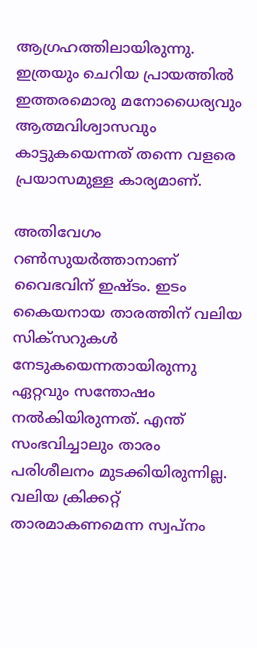ആഗ്രഹത്തിലായിരുന്നു. ഇത്രയും ചെറിയ പ്രായത്തില്‍ ഇത്തരമൊരു മനോധൈര്യവും ആത്മവിശ്വാസവും കാട്ടുകയെന്നത് തന്നെ വളരെ പ്രയാസമുള്ള കാര്യമാണ്.

അതിവേഗം റണ്‍സുയര്‍ത്താനാണ് വൈഭവിന് ഇഷ്ടം. ഇടം കൈയനായ താരത്തിന് വലിയ സിക്‌സറുകള്‍ നേടുകയെന്നതായിരുന്നു ഏറ്റവും സന്തോഷം നല്‍കിയിരുന്നത്. എന്ത് സംഭവിച്ചാലും താരം പരിശീലനം മുടക്കിയിരുന്നില്ല. വലിയ ക്രിക്കറ്റ് താരമാകണമെന്ന സ്വപ്‌നം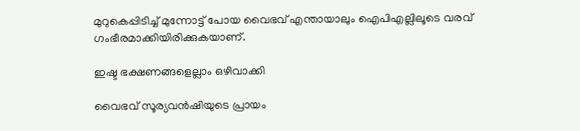മുറുകെപ്പിടിച്ച് മുന്നോട്ട് പോയ വൈഭവ് എന്തായാലും ഐപിഎല്ലിലൂടെ വരവ് ഗംഭീരമാക്കിയിരിക്കുകയാണ്.

ഇഷ്ട ഭക്ഷണങ്ങളെല്ലാം ഒഴിവാക്കി

വൈഭവ് സൂര്യവന്‍ഷിയുടെ പ്രായം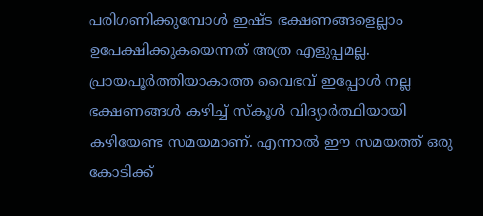പരിഗണിക്കുമ്പോള്‍ ഇഷ്ട ഭക്ഷണങ്ങളെല്ലാം ഉപേക്ഷിക്കുകയെന്നത് അത്ര എളുപ്പമല്ല. പ്രായപൂര്‍ത്തിയാകാത്ത വൈഭവ് ഇപ്പോള്‍ നല്ല ഭക്ഷണങ്ങള്‍ കഴിച്ച് സ്‌കൂള്‍ വിദ്യാര്‍ത്ഥിയായി കഴിയേണ്ട സമയമാണ്. എന്നാല്‍ ഈ സമയത്ത് ഒരു കോടിക്ക്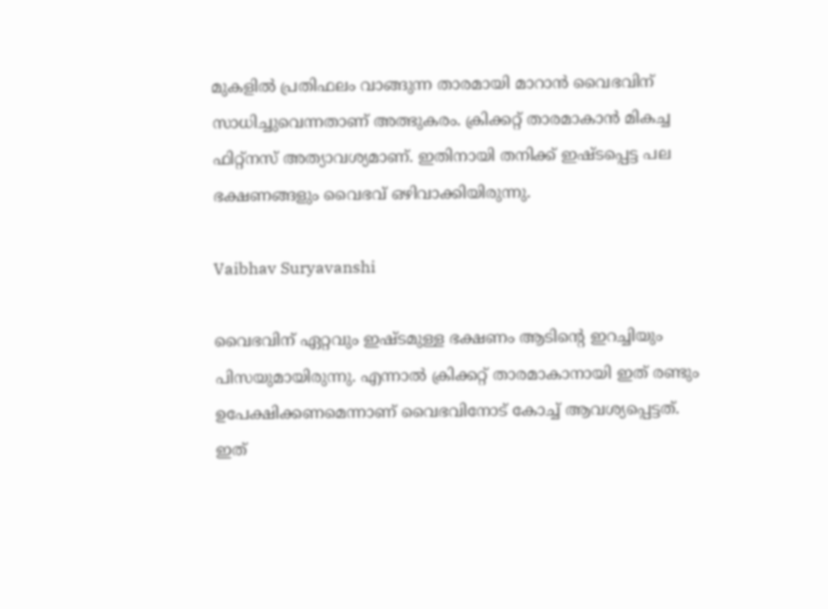മുകളില്‍ പ്രതിഫലം വാങ്ങുന്ന താരമായി മാറാന്‍ വൈഭവിന് സാധിച്ചുവെന്നതാണ് അത്ഭുകരം. ക്രിക്കറ്റ് താരമാകാന്‍ മികച്ച ഫിറ്റ്‌നസ് അത്യാവശ്യമാണ്. ഇതിനായി തനിക്ക് ഇഷ്ടപ്പെട്ട പല ഭക്ഷണങ്ങളും വൈഭവ് ഒഴിവാക്കിയിരുന്നു.

Vaibhav Suryavanshi

വൈഭവിന് ഏറ്റവും ഇഷ്ടമുള്ള ഭക്ഷണം ആടിന്റെ ഇറച്ചിയും പിസയുമായിരുന്നു. എന്നാല്‍ ക്രിക്കറ്റ് താരമാകാനായി ഇത് രണ്ടും ഉപേക്ഷിക്കണമെന്നാണ് വൈഭവിനോട് കോച്ച് ആവശ്യപ്പെട്ടത്. ഇത്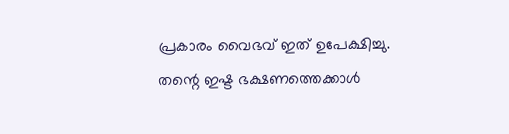പ്രകാരം വൈഭവ് ഇത് ഉപേക്ഷിച്ചു. തന്റെ ഇഷ്ട ഭക്ഷണത്തെക്കാള്‍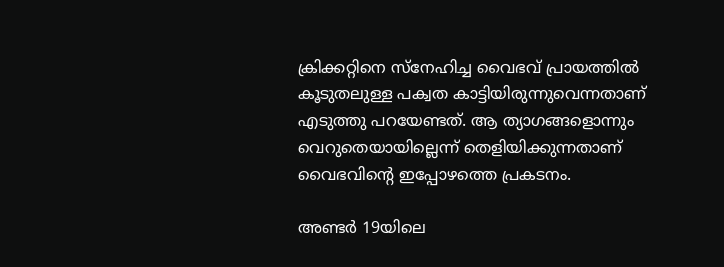ക്രിക്കറ്റിനെ സ്‌നേഹിച്ച വൈഭവ് പ്രായത്തില്‍ കൂടുതലുള്ള പക്വത കാട്ടിയിരുന്നുവെന്നതാണ് എടുത്തു പറയേണ്ടത്. ആ ത്യാഗങ്ങളൊന്നും വെറുതെയായില്ലെന്ന് തെളിയിക്കുന്നതാണ് വൈഭവിന്റെ ഇപ്പോഴത്തെ പ്രകടനം.

അണ്ടര്‍ 19യിലെ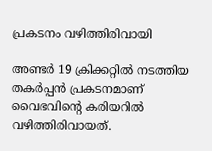പ്രകടനം വഴിത്തിരിവായി

അണ്ടര്‍ 19 ക്രിക്കറ്റില്‍ നടത്തിയ തകര്‍പ്പന്‍ പ്രകടനമാണ് വൈഭവിന്റെ കരിയറില്‍ വഴിത്തിരിവായത്.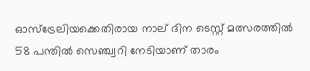ഓസ്‌ട്രേലിയക്കെതിരായ നാല് ദിന ടെസ്റ്റ് മത്സരത്തില്‍ 58 പന്തില്‍ സെഞ്ച്വറി നേടിയാണ് താരം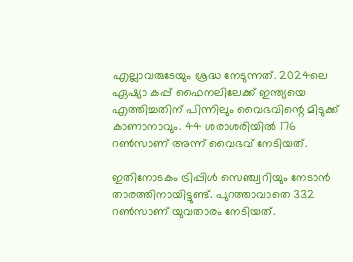എല്ലാവരുടേയും ശ്രദ്ധ നേടുന്നത്. 2024ലെ ഏഷ്യാ കപ്പ് ഫൈനലിലേക്ക് ഇന്ത്യയെ എത്തിച്ചതിന് പിന്നിലും വൈഭവിന്റെ മിടുക്ക് കാണാനാവും. 44 ശരാശരിയില്‍ 176 റണ്‍സാണ് അന്ന് വൈഭവ് നേടിയത്.

ഇതിനോടകം ട്രിപ്പിള്‍ സെഞ്ച്വറിയും നേടാന്‍ താരത്തിനായിട്ടുണ്ട്. പുറത്താവാതെ 332 റണ്‍സാണ് യുവതാരം നേടിയത്.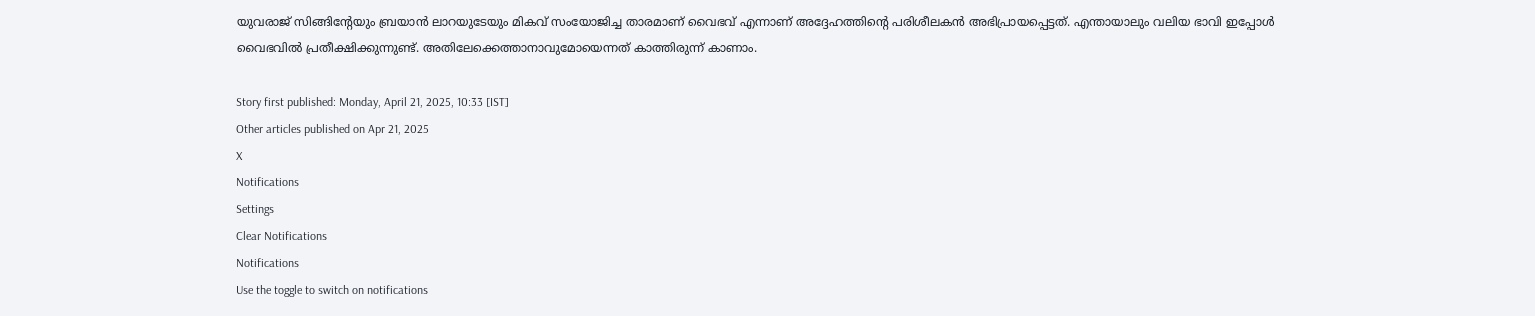യുവരാജ് സിങ്ങിന്റേയും ബ്രയാന്‍ ലാറയുടേയും മികവ് സംയോജിച്ച താരമാണ് വൈഭവ് എന്നാണ് അദ്ദേഹത്തിന്റെ പരിശീലകന്‍ അഭിപ്രായപ്പെട്ടത്. എന്തായാലും വലിയ ഭാവി ഇപ്പോള്‍ വൈഭവില്‍ പ്രതീക്ഷിക്കുന്നുണ്ട്. അതിലേക്കെത്താനാവുമോയെന്നത് കാത്തിരുന്ന് കാണാം.

Story first published: Monday, April 21, 2025, 10:33 [IST]
Other articles published on Apr 21, 2025
X
Notifications
Settings
Clear Notifications
Notifications
Use the toggle to switch on notifications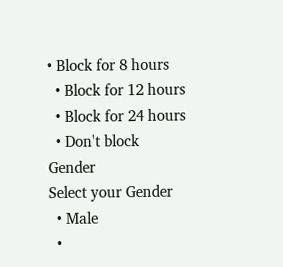• Block for 8 hours
  • Block for 12 hours
  • Block for 24 hours
  • Don't block
Gender
Select your Gender
  • Male
  •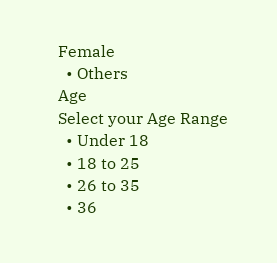Female
  • Others
Age
Select your Age Range
  • Under 18
  • 18 to 25
  • 26 to 35
  • 36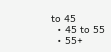to 45
  • 45 to 55
  • 55+